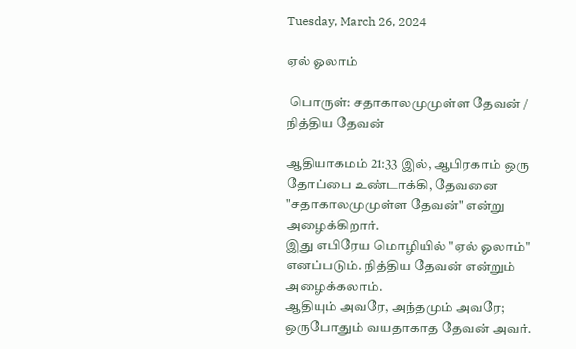Tuesday, March 26, 2024

ஏல் ஓலாம்

 பொருள்: சதாகாலமுமுள்ள தேவன் / நித்திய தேவன்

ஆதியாகமம் 21:33 இல், ஆபிரகாம் ஒரு தோப்பை உண்டாக்கி, தேவனை "சதாகாலமுமுள்ள தேவன்" என்று அழைக்கிறார்.
இது எபிரேய மொழியில் "ஏல் ஓலாம்" எனப்படும். நித்திய தேவன் என்றும் அழைக்கலாம்.
ஆதியும் அவரே, அந்தமும் அவரே; ஒருபோதும் வயதாகாத தேவன் அவர்.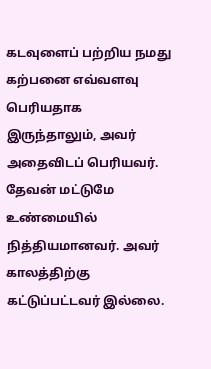கடவுளைப் பற்றிய நமது கற்பனை எவ்வளவு பெரியதாக இருந்தாலும், அவர் அதைவிடப் பெரியவர்.
தேவன் மட்டுமே உண்மையில் நித்தியமானவர். அவர் காலத்திற்கு கட்டுப்பட்டவர் இல்லை.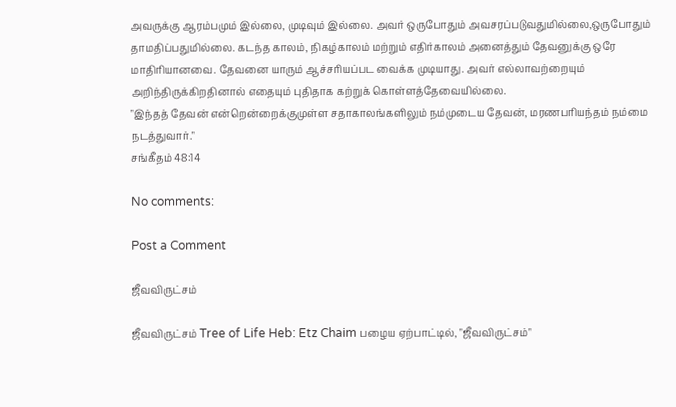அவருக்கு ஆரம்பமும் இல்லை, முடிவும் இல்லை. அவர் ஒருபோதும் அவசரப்படுவதுமில்லை,ஒருபோதும் தாமதிப்பதுமில்லை. கடந்த காலம், நிகழ்காலம் மற்றும் எதிர்காலம் அனைத்தும் தேவனுக்கு ஒரே மாதிரியானவை. தேவனை யாரும் ஆச்சரியப்பட வைக்க முடியாது. அவர் எல்லாவற்றையும் அறிந்திருக்கிறதினால் எதையும் புதிதாக கற்றுக் கொள்ளத்தேவையில்லை.
"இந்தத் தேவன் என்றென்றைக்குமுள்ள சதாகாலங்களிலும் நம்முடைய தேவன், மரணபரியந்தம் நம்மை நடத்துவார்."
சங்கீதம் 48:14

No comments:

Post a Comment

ஜீவவிருட்சம்

ஜீவவிருட்சம் Tree of Life Heb: Etz Chaim பழைய ஏற்பாட்டில், "ஜீவவிருட்சம்"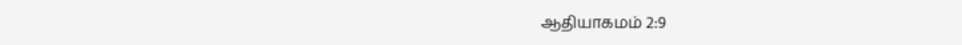ஆதியாகமம் 2:9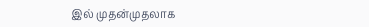இல் முதன்முதலாக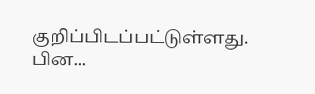குறிப்பிடப்பட்டுள்ளது. பின...